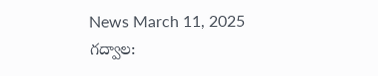News March 11, 2025
గద్వాల: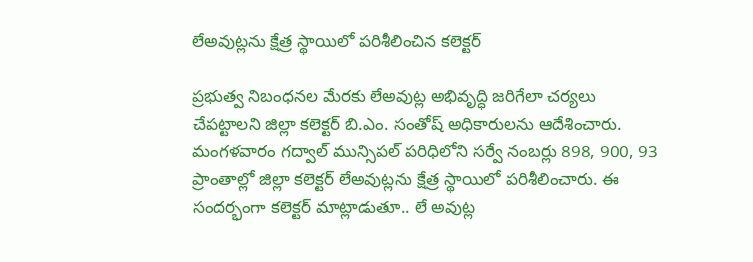లేఅవుట్లను క్షేత్ర స్థాయిలో పరిశీలించిన కలెక్టర్

ప్రభుత్వ నిబంధనల మేరకు లేఅవుట్ల అభివృద్ధి జరిగేలా చర్యలు చేపట్టాలని జిల్లా కలెక్టర్ బి.ఎం. సంతోష్ అధికారులను ఆదేశించారు. మంగళవారం గద్వాల్ మున్సిపల్ పరిధిలోని సర్వే నంబర్లు 898, 900, 93 ప్రాంతాల్లో జిల్లా కలెక్టర్ లేఅవుట్లను క్షేత్ర స్థాయిలో పరిశీలించారు. ఈ సందర్భంగా కలెక్టర్ మాట్లాడుతూ.. లే అవుట్ల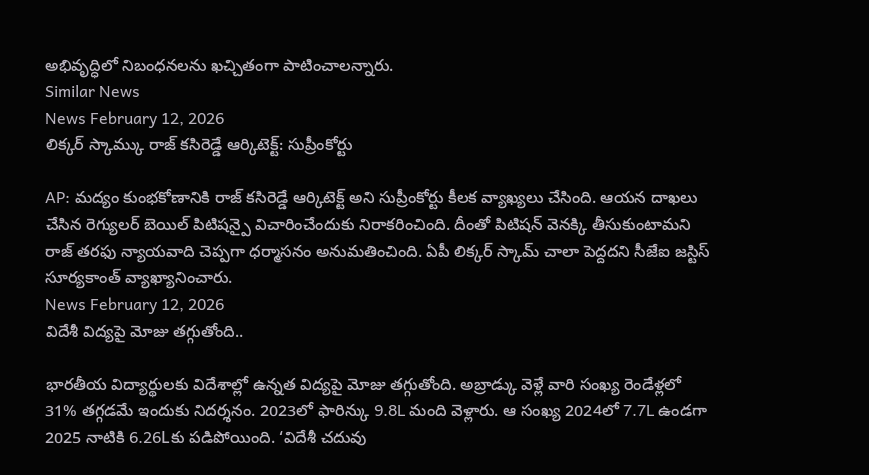అభివృద్ధిలో నిబంధనలను ఖచ్చితంగా పాటించాలన్నారు.
Similar News
News February 12, 2026
లిక్కర్ స్కామ్కు రాజ్ కసిరెడ్డే ఆర్కిటెక్ట్: సుప్రీంకోర్టు

AP: మద్యం కుంభకోణానికి రాజ్ కసిరెడ్డే ఆర్కిటెక్ట్ అని సుప్రీంకోర్టు కీలక వ్యాఖ్యలు చేసింది. ఆయన దాఖలు చేసిన రెగ్యులర్ బెయిల్ పిటిషన్పై విచారించేందుకు నిరాకరించింది. దీంతో పిటిషన్ వెనక్కి తీసుకుంటామని రాజ్ తరఫు న్యాయవాది చెప్పగా ధర్మాసనం అనుమతించింది. ఏపీ లిక్కర్ స్కామ్ చాలా పెద్దదని సీజేఐ జస్టిస్ సూర్యకాంత్ వ్యాఖ్యానించారు.
News February 12, 2026
విదేశీ విద్యపై మోజు తగ్గుతోంది..

భారతీయ విద్యార్థులకు విదేశాల్లో ఉన్నత విద్యపై మోజు తగ్గుతోంది. అబ్రాడ్కు వెళ్లే వారి సంఖ్య రెండేళ్లలో 31% తగ్గడమే ఇందుకు నిదర్శనం. 2023లో ఫారిన్కు 9.8L మంది వెళ్లారు. ఆ సంఖ్య 2024లో 7.7L ఉండగా 2025 నాటికి 6.26Lకు పడిపోయింది. ‘విదేశీ చదువు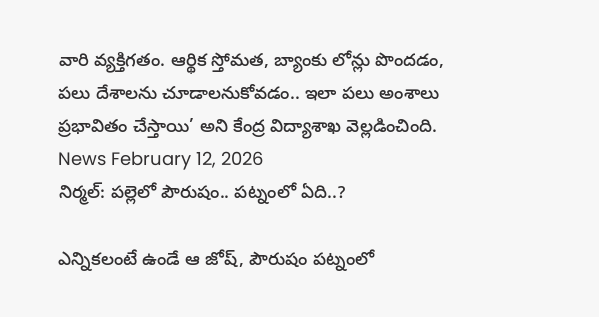వారి వ్యక్తిగతం. ఆర్థిక స్తోమత, బ్యాంకు లోన్లు పొందడం, పలు దేశాలను చూడాలనుకోవడం.. ఇలా పలు అంశాలు ప్రభావితం చేస్తాయి’ అని కేంద్ర విద్యాశాఖ వెల్లడించింది.
News February 12, 2026
నిర్మల్: పల్లెలో పౌరుషం.. పట్నంలో ఏది..?

ఎన్నికలంటే ఉండే ఆ జోష్, పౌరుషం పట్నంలో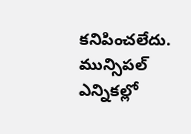కనిపించలేదు. మున్సిపల్ ఎన్నికల్లో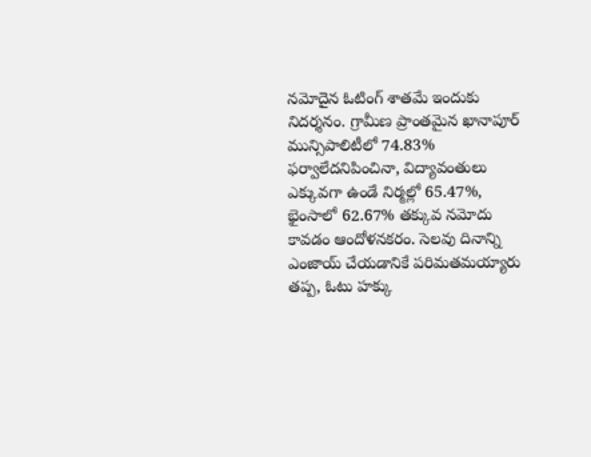నమోదైన ఓటింగ్ శాతమే ఇందుకు నిదర్శనం. గ్రామీణ ప్రాంతమైన ఖానాపూర్ మున్సిపాలిటీలో 74.83% ఫర్వాలేదనిపించినా, విద్యావంతులు ఎక్కువగా ఉండే నిర్మల్లో 65.47%, భైంసాలో 62.67% తక్కువ నమోదు కావడం ఆందోళనకరం. సెలవు దినాన్ని ఎంజాయ్ చేయడానికే పరిమతమయ్యారు తప్ప, ఓటు హక్కు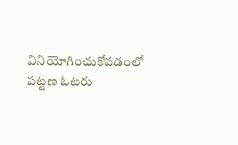వినియోగించుకోవడంలో పట్టణ ఓటరు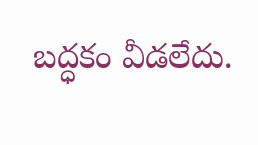బద్ధకం వీడలేదు.